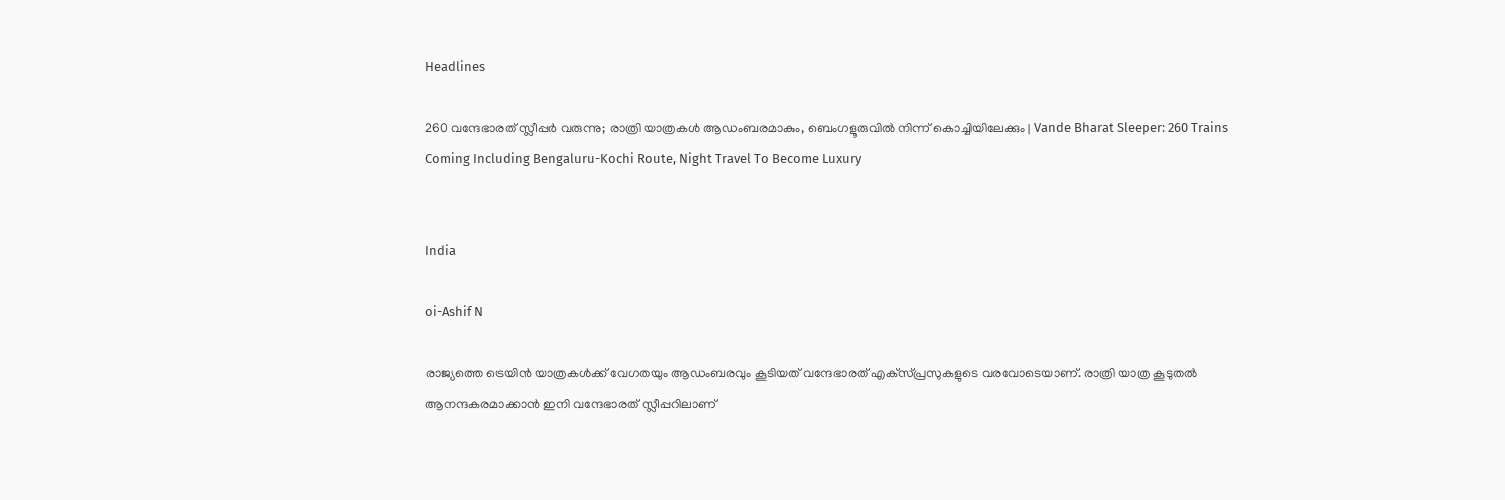Headlines

260 വന്ദേഭാരത് സ്ലീപ്പര്‍ വരുന്നു; രാത്രി യാത്രകള്‍ ആഡംബരമാകും, ബെംഗളൂരുവില്‍ നിന്ന് കൊച്ചിയിലേക്കും | Vande Bharat Sleeper: 260 Trains Coming Including Bengaluru-Kochi Route, Night Travel To Become Luxury


India

oi-Ashif N

രാജ്യത്തെ ട്രെയിന്‍ യാത്രകള്‍ക്ക് വേഗതയും ആഡംബരവും കൂടിയത് വന്ദേഭാരത് എക്‌സ്പ്രസുകളുടെ വരവോടെയാണ്. രാത്രി യാത്ര കൂടുതല്‍ ആനന്ദകരമാക്കാന്‍ ഇനി വന്ദേഭാരത് സ്ലീപ്പറിലാണ്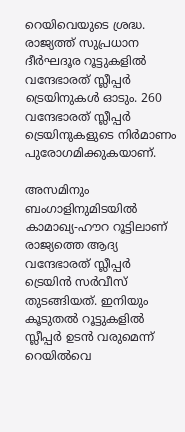റെയിവെയുടെ ശ്രദ്ധ. രാജ്യത്ത് സുപ്രധാന ദീര്‍ഘദൂര റൂട്ടുകളില്‍ വന്ദേഭാരത് സ്ലീപ്പര്‍ ട്രെയിനുകള്‍ ഓടും. 260 വന്ദേഭാരത് സ്ലീപ്പര്‍ ട്രെയിനുകളുടെ നിര്‍മാണം പുരോഗമിക്കുകയാണ്.

അസമിനും ബംഗാളിനുമിടയില്‍ കാമാഖ്യ-ഹൗറ റൂട്ടിലാണ് രാജ്യത്തെ ആദ്യ വന്ദേഭാരത് സ്ലീപ്പര്‍ ട്രെയിന്‍ സര്‍വീസ് തുടങ്ങിയത്. ഇനിയും കൂടുതല്‍ റൂട്ടുകളില്‍ സ്ലീപ്പര്‍ ഉടന്‍ വരുമെന്ന് റെയില്‍വെ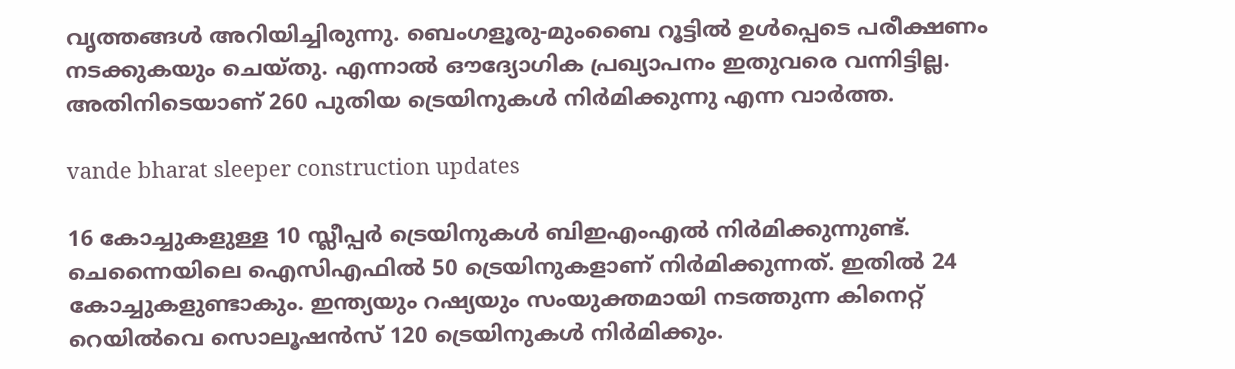വൃത്തങ്ങള്‍ അറിയിച്ചിരുന്നു. ബെംഗളൂരു-മുംബൈ റൂട്ടില്‍ ഉള്‍പ്പെടെ പരീക്ഷണം നടക്കുകയും ചെയ്തു. എന്നാല്‍ ഔദ്യോഗിക പ്രഖ്യാപനം ഇതുവരെ വന്നിട്ടില്ല. അതിനിടെയാണ് 260 പുതിയ ട്രെയിനുകള്‍ നിര്‍മിക്കുന്നു എന്ന വാര്‍ത്ത.

vande bharat sleeper construction updates

16 കോച്ചുകളുള്ള 10 സ്ലീപ്പര്‍ ട്രെയിനുകള്‍ ബിഇഎംഎല്‍ നിര്‍മിക്കുന്നുണ്ട്. ചെന്നൈയിലെ ഐസിഎഫില്‍ 50 ട്രെയിനുകളാണ് നിര്‍മിക്കുന്നത്. ഇതില്‍ 24 കോച്ചുകളുണ്ടാകും. ഇന്ത്യയും റഷ്യയും സംയുക്തമായി നടത്തുന്ന കിനെറ്റ് റെയില്‍വെ സൊലൂഷന്‍സ് 120 ട്രെയിനുകള്‍ നിര്‍മിക്കും.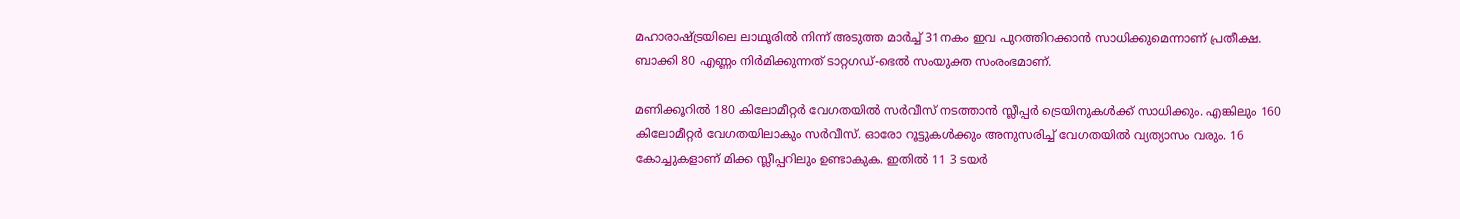മഹാരാഷ്ട്രയിലെ ലാഥൂരില്‍ നിന്ന് അടുത്ത മാര്‍ച്ച് 31നകം ഇവ പുറത്തിറക്കാന്‍ സാധിക്കുമെന്നാണ് പ്രതീക്ഷ. ബാക്കി 80 എണ്ണം നിര്‍മിക്കുന്നത് ടാറ്റഗഡ്-ഭെല്‍ സംയുക്ത സംരംഭമാണ്.

മണിക്കൂറില്‍ 180 കിലോമീറ്റര്‍ വേഗതയില്‍ സര്‍വീസ് നടത്താന്‍ സ്ലീപ്പര്‍ ട്രെയിനുകള്‍ക്ക് സാധിക്കും. എങ്കിലും 160 കിലോമീറ്റര്‍ വേഗതയിലാകും സര്‍വീസ്. ഓരോ റൂട്ടുകള്‍ക്കും അനുസരിച്ച് വേഗതയില്‍ വ്യത്യാസം വരും. 16 കോച്ചുകളാണ് മിക്ക സ്ലീപ്പറിലും ഉണ്ടാകുക. ഇതില്‍ 11 3 ടയര്‍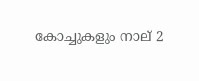കോച്ചുകളും നാല് 2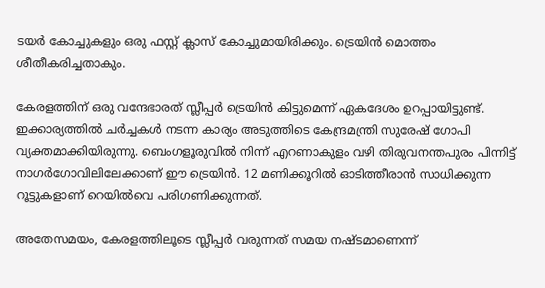ടയര്‍ കോച്ചുകളും ഒരു ഫസ്റ്റ് ക്ലാസ് കോച്ചുമായിരിക്കും. ട്രെയിന്‍ മൊത്തം ശീതീകരിച്ചതാകും.

കേരളത്തിന് ഒരു വന്ദേഭാരത് സ്ലീപ്പര്‍ ട്രെയിന്‍ കിട്ടുമെന്ന് ഏകദേശം ഉറപ്പായിട്ടുണ്ട്. ഇക്കാര്യത്തില്‍ ചര്‍ച്ചകള്‍ നടന്ന കാര്യം അടുത്തിടെ കേന്ദ്രമന്ത്രി സുരേഷ് ഗോപി വ്യക്തമാക്കിയിരുന്നു. ബെംഗളൂരുവില്‍ നിന്ന് എറണാകുളം വഴി തിരുവനന്തപുരം പിന്നിട്ട് നാഗര്‍ഗോവിലിലേക്കാണ് ഈ ട്രെയിന്‍. 12 മണിക്കൂറില്‍ ഓടിത്തീരാന്‍ സാധിക്കുന്ന റൂട്ടുകളാണ് റെയില്‍വെ പരിഗണിക്കുന്നത്.

അതേസമയം, കേരളത്തിലൂടെ സ്ലീപ്പര്‍ വരുന്നത് സമയ നഷ്ടമാണെന്ന്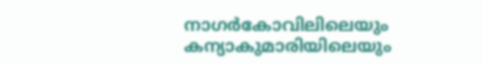നാഗര്‍കോവിലിലെയും കന്യാകുമാരിയിലെയും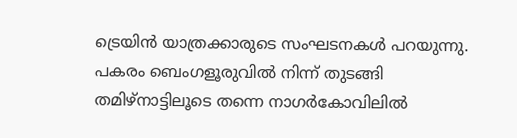ട്രെയിന്‍ യാത്രക്കാരുടെ സംഘടനകള്‍ പറയുന്നു. പകരം ബെംഗളൂരുവില്‍ നിന്ന് തുടങ്ങി തമിഴ്‌നാട്ടിലൂടെ തന്നെ നാഗര്‍കോവിലില്‍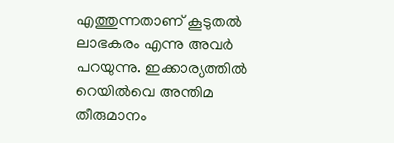എത്തുന്നതാണ് കൂടുതല്‍ ലാഭകരം എന്നു അവര്‍ പറയുന്നു. ഇക്കാര്യത്തില്‍ റെയില്‍വെ അന്തിമ തീരുമാനം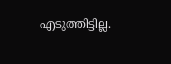എടുത്തിട്ടില്ല.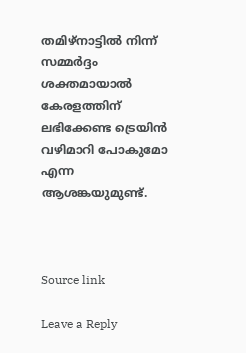തമിഴ്‌നാട്ടില്‍ നിന്ന് സമ്മര്‍ദ്ദം ശക്തമായാല്‍ കേരളത്തിന് ലഭിക്കേണ്ട ട്രെയിന്‍ വഴിമാറി പോകുമോ എന്ന ആശങ്കയുമുണ്ട്.



Source link

Leave a Reply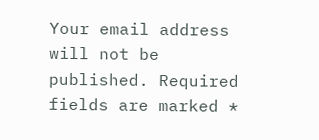Your email address will not be published. Required fields are marked *